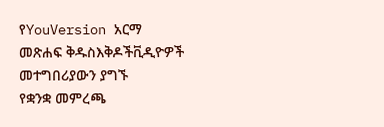የYouVersion አርማ
መጽሐፍ ቅዱስእቅዶችቪዲዮዎች
መተግበሪያውን ያግኙ
የቋንቋ መምረጫ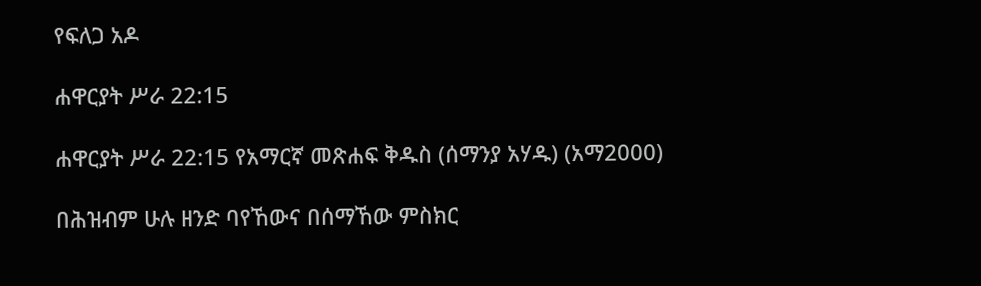የፍለጋ አዶ

ሐዋርያት ሥራ 22:15

ሐዋርያት ሥራ 22:15 የአማርኛ መጽሐፍ ቅዱስ (ሰማንያ አሃዱ) (አማ2000)

በሕዝብም ሁሉ ዘንድ ባየኸውና በሰማኸው ምስክር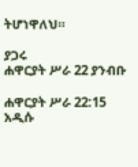ትሆነዋለህ።

ያጋሩ
ሐዋርያት ሥራ 22 ያንብቡ

ሐዋርያት ሥራ 22:15 አዲሱ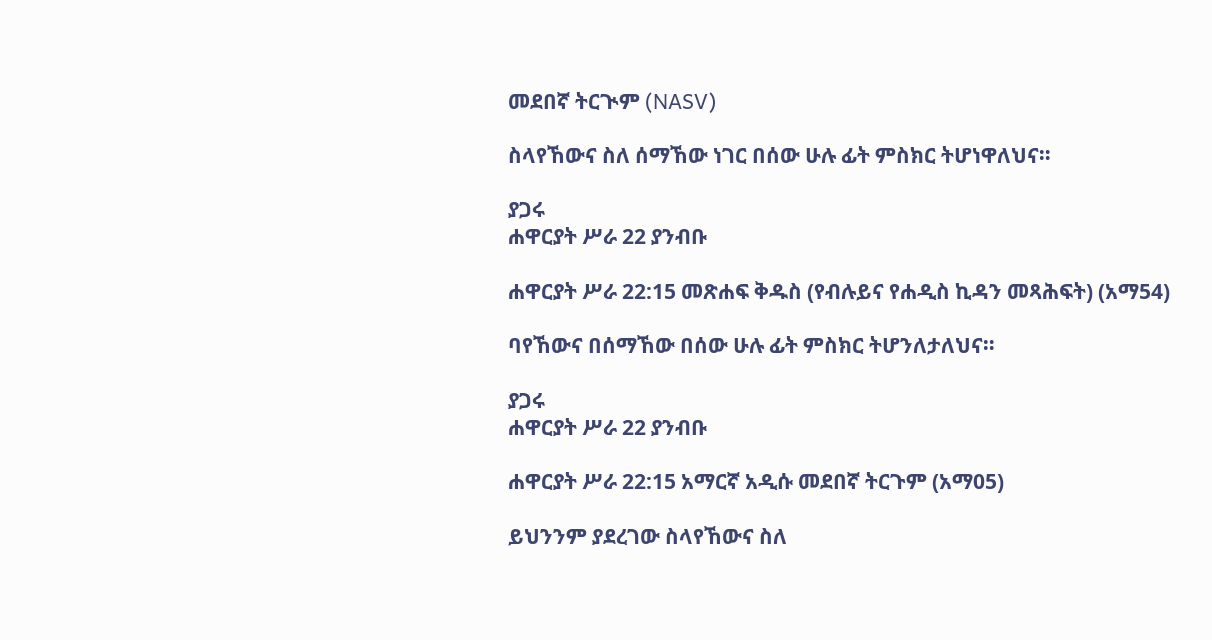መደበኛ ትርጒም (NASV)

ስላየኸውና ስለ ሰማኸው ነገር በሰው ሁሉ ፊት ምስክር ትሆነዋለህና።

ያጋሩ
ሐዋርያት ሥራ 22 ያንብቡ

ሐዋርያት ሥራ 22:15 መጽሐፍ ቅዱስ (የብሉይና የሐዲስ ኪዳን መጻሕፍት) (አማ54)

ባየኸውና በሰማኸው በሰው ሁሉ ፊት ምስክር ትሆንለታለህና።

ያጋሩ
ሐዋርያት ሥራ 22 ያንብቡ

ሐዋርያት ሥራ 22:15 አማርኛ አዲሱ መደበኛ ትርጉም (አማ05)

ይህንንም ያደረገው ስላየኸውና ስለ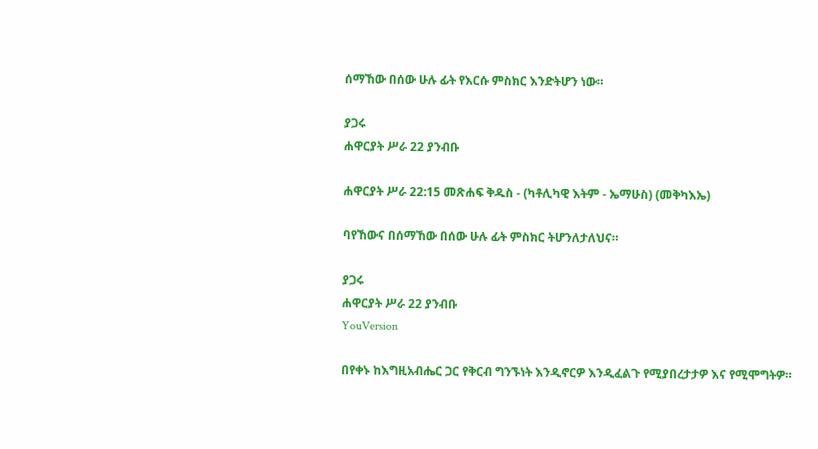ሰማኸው በሰው ሁሉ ፊት የእርሱ ምስክር እንድትሆን ነው።

ያጋሩ
ሐዋርያት ሥራ 22 ያንብቡ

ሐዋርያት ሥራ 22:15 መጽሐፍ ቅዱስ - (ካቶሊካዊ እትም - ኤማሁስ) (መቅካእኤ)

ባየኸውና በሰማኸው በሰው ሁሉ ፊት ምስክር ትሆንለታለህና።

ያጋሩ
ሐዋርያት ሥራ 22 ያንብቡ
YouVersion

በየቀኑ ከእግዚአብሔር ጋር የቅርብ ግንኙነት እንዲኖርዎ እንዲፈልጉ የሚያበረታታዎ እና የሚሞግትዎ።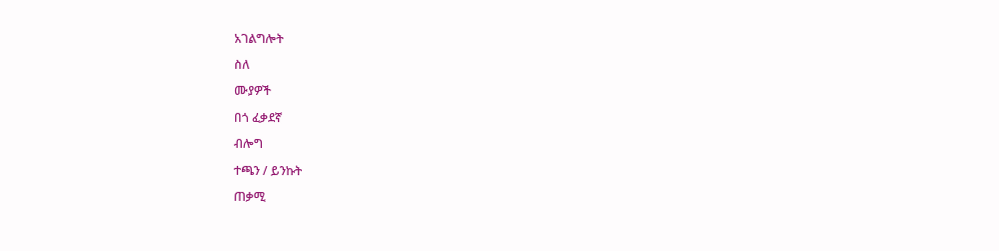አገልግሎት

ስለ

ሙያዎች

በጎ ፈቃደኛ

ብሎግ

ተጫን / ይንኩት

ጠቃሚ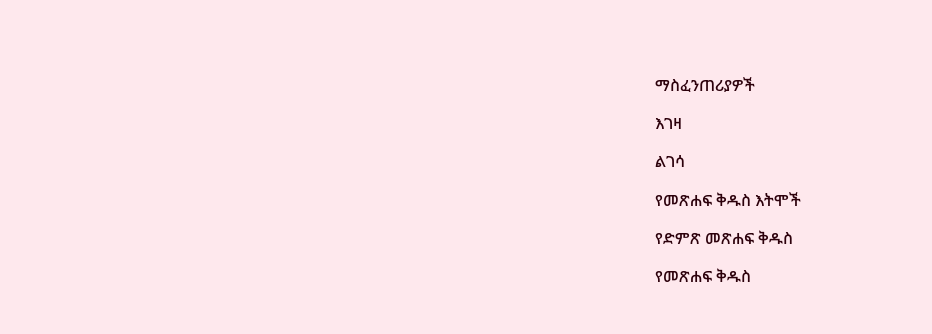ማስፈንጠሪያዎች

እገዛ

ልገሳ

የመጽሐፍ ቅዱስ እትሞች

የድምጽ መጽሐፍ ቅዱስ

የመጽሐፍ ቅዱስ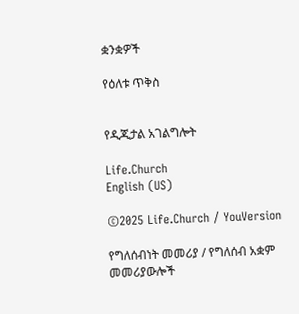ቋንቋዎች

የዕለቱ ጥቅስ


የዲጂታል አገልግሎት

Life.Church
English (US)

©2025 Life.Church / YouVersion

የግለሰብነት መመሪያ / የግለሰብ አቋም መመሪያውሎች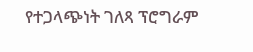የተጋላጭነት ገለጻ ፕሮግራም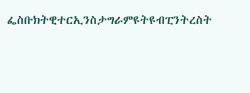ፌስቡክትዊተርኢንስታግራምዩትዩብፒንትረስት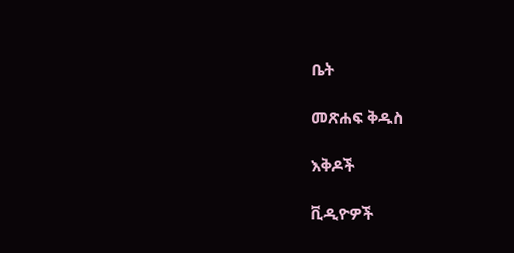ቤት

መጽሐፍ ቅዱስ

እቅዶች

ቪዲዮዎች